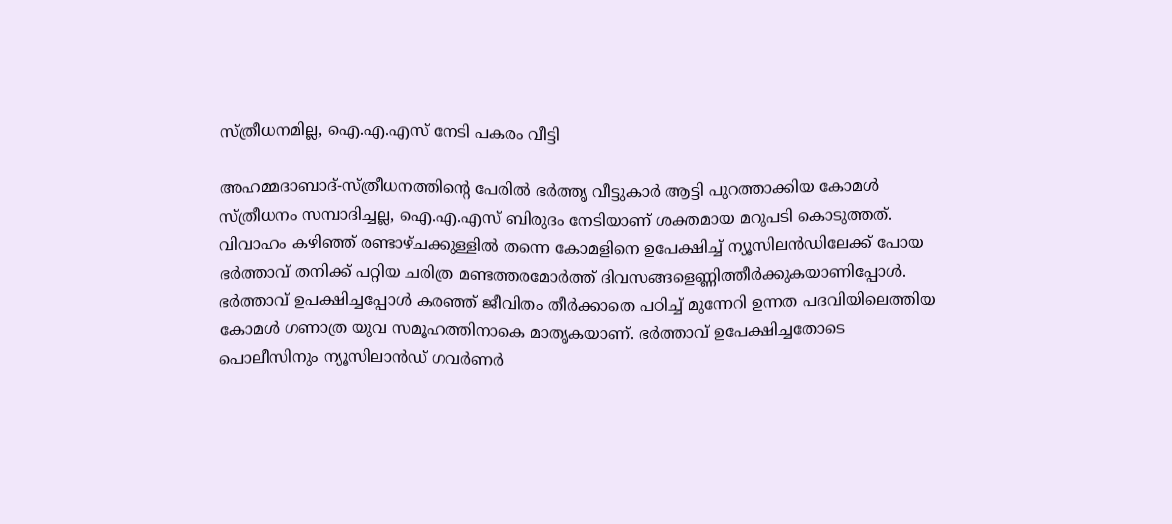സ്ത്രീധനമില്ല, ഐ.എ.എസ് നേടി പകരം വീട്ടി

അഹമ്മദാബാദ്-സ്ത്രീധനത്തിന്റെ പേരില്‍ ഭര്‍ത്തൃ വീട്ടുകാര്‍ ആട്ടി പുറത്താക്കിയ കോമള്‍ സ്ത്രീധനം സമ്പാദിച്ചല്ല, ഐ.എ.എസ് ബിരുദം നേടിയാണ് ശക്തമായ മറുപടി കൊടുത്തത്.
വിവാഹം കഴിഞ്ഞ് രണ്ടാഴ്ചക്കുള്ളില്‍ തന്നെ കോമളിനെ ഉപേക്ഷിച്ച് ന്യൂസിലന്‍ഡിലേക്ക് പോയ ഭര്‍ത്താവ് തനിക്ക് പറ്റിയ ചരിത്ര മണ്ടത്തരമോര്‍ത്ത് ദിവസങ്ങളെണ്ണിത്തീര്‍ക്കുകയാണിപ്പോള്‍. ഭര്‍ത്താവ് ഉപക്ഷിച്ചപ്പോള്‍ കരഞ്ഞ് ജീവിതം തീര്‍ക്കാതെ പഠിച്ച് മുന്നേറി ഉന്നത പദവിയിലെത്തിയ കോമള്‍ ഗണാത്ര യുവ സമൂഹത്തിനാകെ മാതൃകയാണ്. ഭര്‍ത്താവ് ഉപേക്ഷിച്ചതോടെ പൊലീസിനും ന്യൂസിലാന്‍ഡ് ഗവര്‍ണര്‍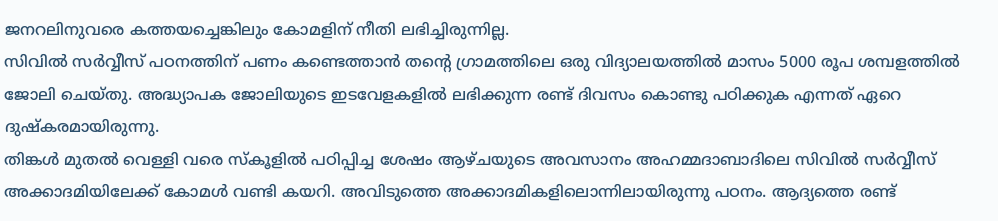ജനറലിനുവരെ കത്തയച്ചെങ്കിലും കോമളിന് നീതി ലഭിച്ചിരുന്നില്ല.
സിവില്‍ സര്‍വ്വീസ് പഠനത്തിന് പണം കണ്ടെത്താന്‍ തന്റെ ഗ്രാമത്തിലെ ഒരു വിദ്യാലയത്തില്‍ മാസം 5000 രൂപ ശമ്പളത്തില്‍ ജോലി ചെയ്തു. അദ്ധ്യാപക ജോലിയുടെ ഇടവേളകളില്‍ ലഭിക്കുന്ന രണ്ട് ദിവസം കൊണ്ടു പഠിക്കുക എന്നത് ഏറെ ദുഷ്‌കരമായിരുന്നു.
തിങ്കള്‍ മുതല്‍ വെള്ളി വരെ സ്‌കൂളില്‍ പഠിപ്പിച്ച ശേഷം ആഴ്ചയുടെ അവസാനം അഹമ്മദാബാദിലെ സിവില്‍ സര്‍വ്വീസ് അക്കാദമിയിലേക്ക് കോമള്‍ വണ്ടി കയറി. അവിടുത്തെ അക്കാദമികളിലൊന്നിലായിരുന്നു പഠനം. ആദ്യത്തെ രണ്ട്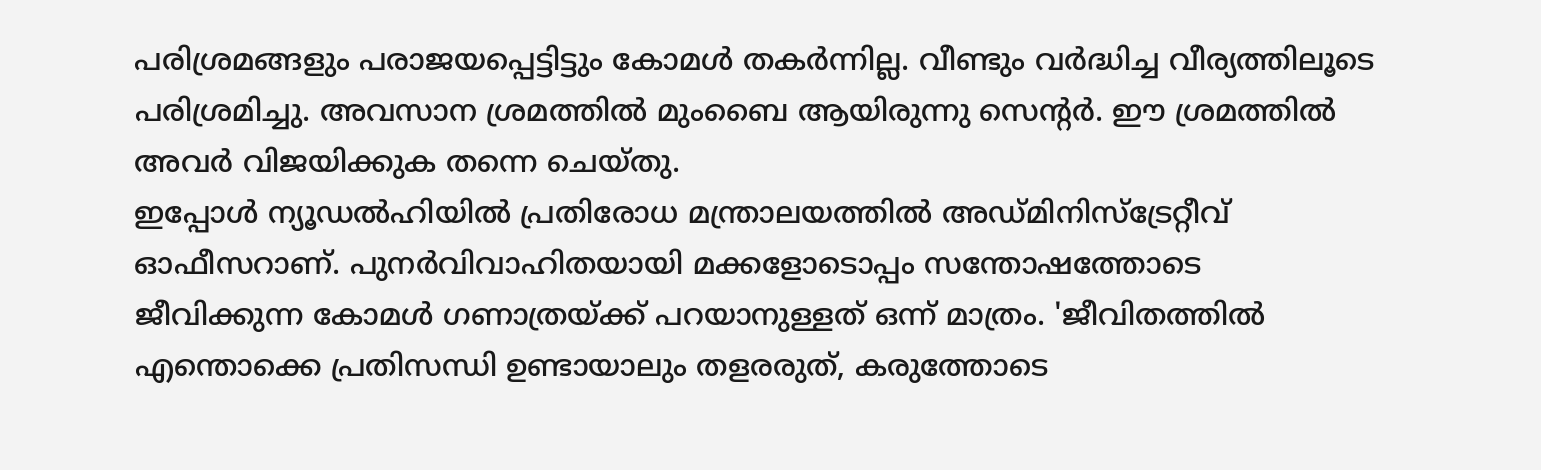പരിശ്രമങ്ങളും പരാജയപ്പെട്ടിട്ടും കോമള്‍ തകര്‍ന്നില്ല. വീണ്ടും വര്‍ദ്ധിച്ച വീര്യത്തിലൂടെ പരിശ്രമിച്ചു. അവസാന ശ്രമത്തില്‍ മുംബൈ ആയിരുന്നു സെന്റര്‍. ഈ ശ്രമത്തില്‍ അവര്‍ വിജയിക്കുക തന്നെ ചെയ്തു.
ഇപ്പോള്‍ ന്യൂഡല്‍ഹിയില്‍ പ്രതിരോധ മന്ത്രാലയത്തില്‍ അഡ്മിനിസ്‌ട്രേറ്റീവ് ഓഫീസറാണ്. പുനര്‍വിവാഹിതയായി മക്കളോടൊപ്പം സന്തോഷത്തോടെ ജീവിക്കുന്ന കോമള്‍ ഗണാത്രയ്ക്ക് പറയാനുള്ളത് ഒന്ന് മാത്രം. 'ജീവിതത്തില്‍ എന്തൊക്കെ പ്രതിസന്ധി ഉണ്ടായാലും തളരരുത്, കരുത്തോടെ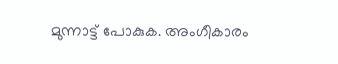മുന്നാട്ട് പോകുക. അംഗീകാരം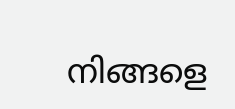നിങ്ങളെ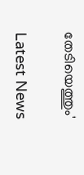തേടിയെത്തും'

Latest News